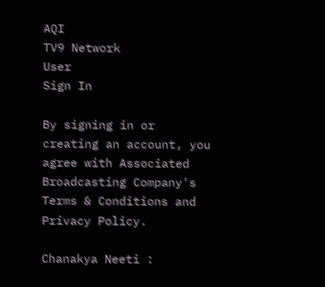AQI
TV9 Network
User
Sign In

By signing in or creating an account, you agree with Associated Broadcasting Company's Terms & Conditions and Privacy Policy.

Chanakya Neeti :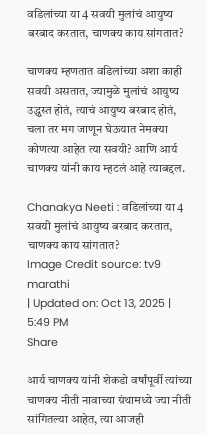वडिलांच्या या 4 सवयी मुलांचं आयुष्य बरबाद करतात, चाणक्य काय सांगतात?

चाणक्य म्हणतात वडिलांच्या अशा काही सवयी असतात, ज्यामुळे मुलांचं आयुष्य उद्ध्वस्त होतं, त्याचं आयुष्य बरबाद होतं, चला तर मग जाणून घेऊयात नेमक्या कोणत्या आहेत त्या सवयी? आणि आर्य चाणक्य यांनी काय म्हटलं आहे त्याबद्दल.

Chanakya Neeti : वडिलांच्या या 4 सवयी मुलांचं आयुष्य बरबाद करतात, चाणक्य काय सांगतात?
Image Credit source: tv9 marathi
| Updated on: Oct 13, 2025 | 5:49 PM
Share

आर्य चाणक्य यांनी शेकडो वर्षांपूर्वी त्यांच्या चाणक्य नीती नावाच्या ग्रंथामध्ये ज्या नीती सांगितल्या आहेत, त्या आजही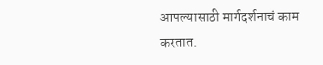आपल्यासाठी मार्गदर्शनाचं काम करतात.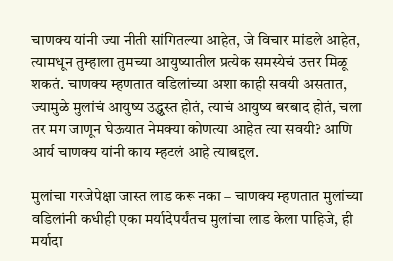चाणक्य यांनी ज्या नीती सांगितल्या आहेत, जे विचार मांडले आहेत, त्यामधून तुम्हाला तुमच्या आयुष्यातील प्रत्येक समस्येचं उत्तर मिळू शकतं. चाणक्य म्हणतात वडिलांच्या अशा काही सवयी असतात, ज्यामुळे मुलांचं आयुष्य उद्ध्वस्त होतं, त्याचं आयुष्य बरबाद होतं, चला तर मग जाणून घेऊयात नेमक्या कोणत्या आहेत त्या सवयी? आणि आर्य चाणक्य यांनी काय म्हटलं आहे त्याबद्दल.

मुलांचा गरजेपेक्षा जास्त लाड करू नका – चाणक्य म्हणतात मुलांच्या वडिलांनी कधीही एका मर्यादेपर्यंतच मुलांचा लाड केला पाहिजे, ही मर्यादा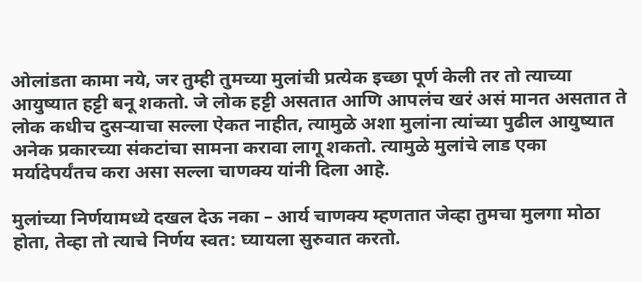ओलांडता कामा नये, जर तुम्ही तुमच्या मुलांची प्रत्येक इच्छा पूर्ण केली तर तो त्याच्या आयुष्यात हट्टी बनू शकतो. जे लोक हट्टी असतात आणि आपलंच खरं असं मानत असतात ते लोक कधीच दुसऱ्याचा सल्ला ऐकत नाहीत, त्यामुळे अशा मुलांना त्यांच्या पुढील आयुष्यात अनेक प्रकारच्या संकटांचा सामना करावा लागू शकतो. त्यामुळे मुलांचे लाड एका मर्यादेपर्यंतच करा असा सल्ला चाणक्य यांनी दिला आहे.

मुलांच्या निर्णयामध्ये दखल देऊ नका – आर्य चाणक्य म्हणतात जेव्हा तुमचा मुलगा मोठा होता, तेव्हा तो त्याचे निर्णय स्वत: घ्यायला सुरुवात करतो.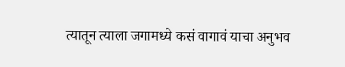त्यातून त्याला जगामध्ये कसं वागावं याचा अनुभव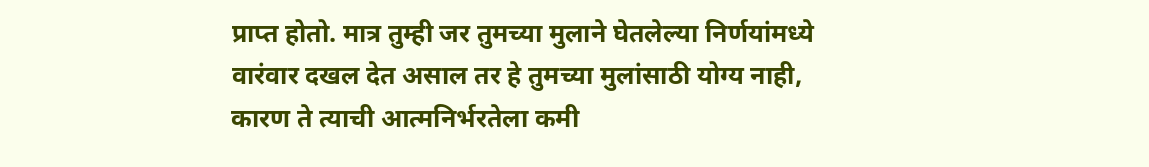प्राप्त होतो. मात्र तुम्ही जर तुमच्या मुलाने घेतलेल्या निर्णयांमध्ये वारंवार दखल देत असाल तर हे तुमच्या मुलांसाठी योग्य नाही, कारण ते त्याची आत्मनिर्भरतेला कमी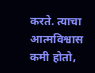करते. त्याचा आत्मविश्वास कमी होतो,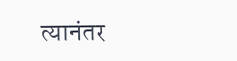त्यानंतर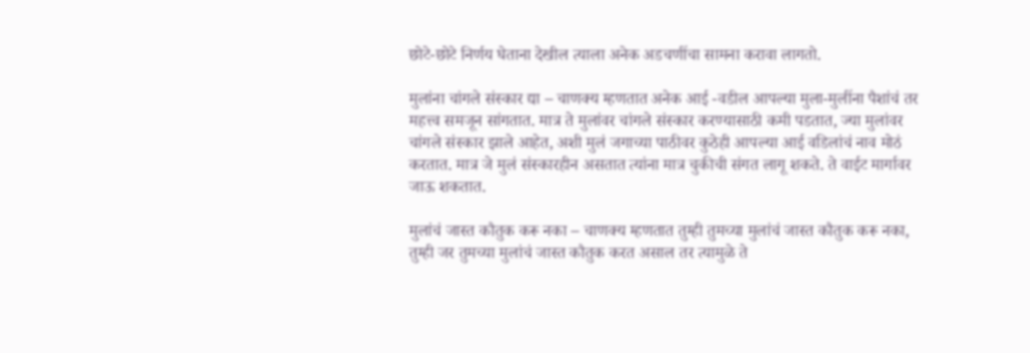छोटे-छोटे निर्णय घेताना देखील त्याला अनेक अडचणींचा सामना करावा लागतो.

मुलांना चांगले संस्कार द्या – चाणक्य म्हणतात अनेक आई -वडील आपल्या मुला-मुलींना पैशांचं तर महत्त्व समजून सांगतात. मात्र ते मुलांवर चांगले संस्कार करण्यासाठी कमी पडतात, ज्या मुलांवर चांगले संस्कार झाले आहेत, अशी मुलं जगाच्या पाठीवर कुठेही आपल्या आई वडिलांचं नाव मोठं करतात. मात्र जे मुलं संस्कारहीन असतात त्यांना मात्र चुकीची संगत लागू शकते. ते वाईट मार्गावर जाऊ शकतात.

मुलांचं जास्त कौतुक करू नका – चाणक्य म्हणतात तुम्ही तुमच्या मुलांचं जास्त कौतुक करू नका, तुम्ही जर तुमच्या मुलांचं जास्त कौतुक करत असाल तर त्यामुळे ते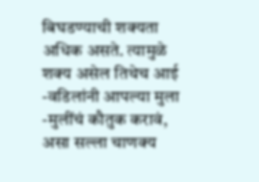बिघडण्याची शक्यता अधिक असते. त्यामुळे शक्य असेल तिथेच आई -वडिलांनी आपल्या मुला -मुलींचं कौतुक करावं, असा सल्ला चाणक्य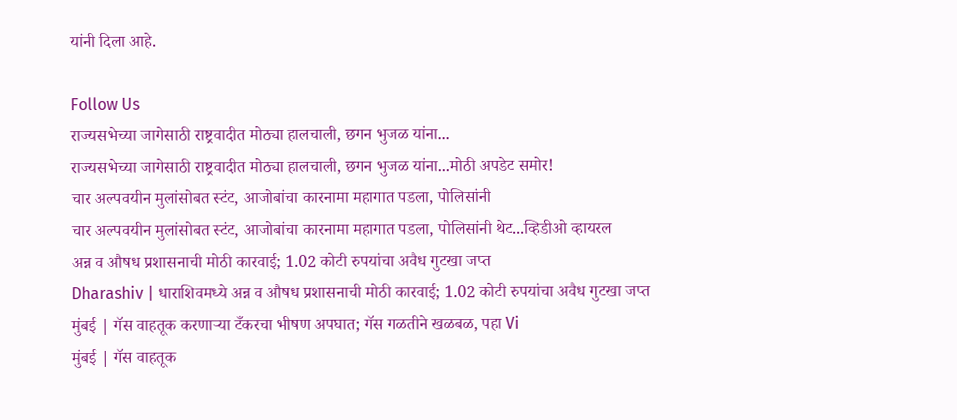यांनी दिला आहे.

Follow Us
राज्यसभेच्या जागेसाठी राष्ट्रवादीत मोठ्या हालचाली, छगन भुजळ यांना...
राज्यसभेच्या जागेसाठी राष्ट्रवादीत मोठ्या हालचाली, छगन भुजळ यांना...मोठी अपडेट समोर!
चार अल्पवयीन मुलांसोबत स्टंट, आजोबांचा कारनामा महागात पडला, पोलिसांनी
चार अल्पवयीन मुलांसोबत स्टंट, आजोबांचा कारनामा महागात पडला, पोलिसांनी थेट...व्हिडीओ व्हायरल
अन्न व औषध प्रशासनाची मोठी कारवाई; 1.02 कोटी रुपयांचा अवैध गुटखा जप्त
Dharashiv | धाराशिवमध्ये अन्न व औषध प्रशासनाची मोठी कारवाई; 1.02 कोटी रुपयांचा अवैध गुटखा जप्त
मुंबई | गॅस वाहतूक करणाऱ्या टँकरचा भीषण अपघात; गॅस गळतीने खळबळ, पहा Vi
मुंबई | गॅस वाहतूक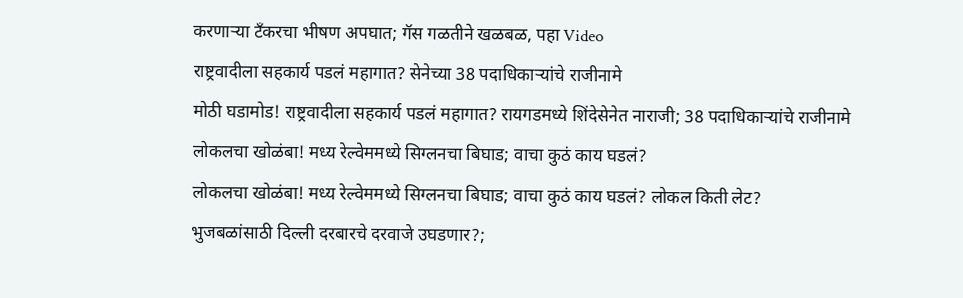करणाऱ्या टँकरचा भीषण अपघात; गॅस गळतीने खळबळ, पहा Video
राष्ट्रवादीला सहकार्य पडलं महागात? सेनेच्या 38 पदाधिकाऱ्यांचे राजीनामे
मोठी घडामोड! राष्ट्रवादीला सहकार्य पडलं महागात? रायगडमध्ये शिंदेसेनेत नाराजी; 38 पदाधिकाऱ्यांचे राजीनामे
लोकलचा खोळंबा! मध्य रेल्वेममध्ये सिग्लनचा बिघाड; वाचा कुठं काय घडलं?
लोकलचा खोळंबा! मध्य रेल्वेममध्ये सिग्लनचा बिघाड; वाचा कुठं काय घडलं? लोकल किती लेट?
भुजबळांसाठी दिल्ली दरबारचे दरवाजे उघडणार?;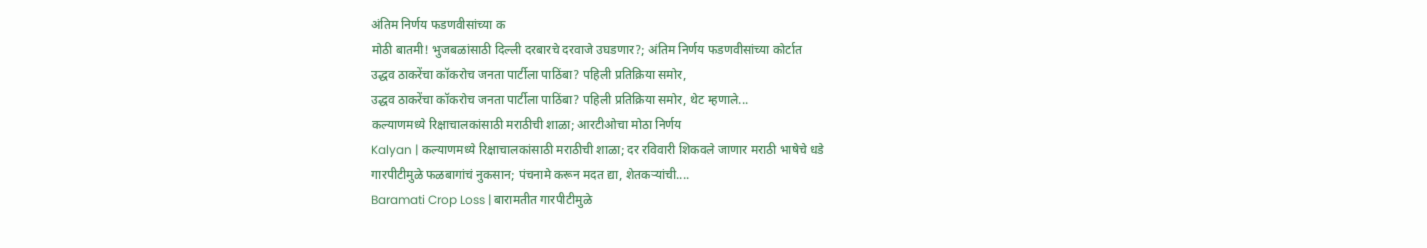अंतिम निर्णय फडणवीसांच्या क
मोठी बातमी! भुजबळांसाठी दिल्ली दरबारचे दरवाजे उघडणार?; अंतिम निर्णय फडणवीसांच्या कोर्टात
उद्धव ठाकरेंचा कॉकरोच जनता पार्टीला पाठिंबा? पहिली प्रतिक्रिया समोर,
उद्धव ठाकरेंचा कॉकरोच जनता पार्टीला पाठिंबा? पहिली प्रतिक्रिया समोर, थेट म्हणाले...
कल्याणमध्ये रिक्षाचालकांसाठी मराठीची शाळा; आरटीओचा मोठा निर्णय
Kalyan | कल्याणमध्ये रिक्षाचालकांसाठी मराठीची शाळा; दर रविवारी शिकवले जाणार मराठी भाषेचे धडे
गारपीटीमुळे फळबागांचं नुकसान; पंचनामे करून मदत द्या, शेतकऱ्यांची....
Baramati Crop Loss | बारामतीत गारपीटीमुळे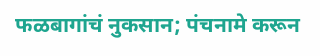फळबागांचं नुकसान; पंचनामे करून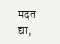मदत द्या,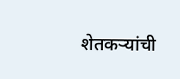शेतकऱ्यांची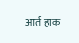आर्त हाक